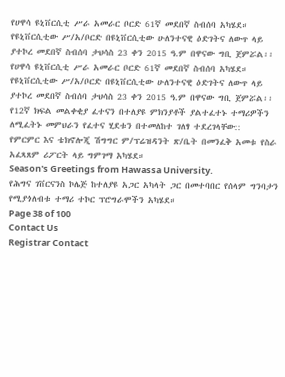የሀዋሳ ዩኒቨርሲቲ ሥራ አመራር ቦርድ 61ኛ መደበኛ ስብሰባ አካሄደ። የዩኒቨርሲቲው ሥ/አ/ቦርድ በዩኒቨርሲቲው ሁለንተናዊ ዕድገትና ለውጥ ላይ ያተኮረ መደበኛ ስብሰባ ታህሳስ 23 ቀን 2015 ዓ.ም በዋናው ግቢ ጀምሯል፡፡
የሀዋሳ ዩኒቨርሲቲ ሥራ አመራር ቦርድ 61ኛ መደበኛ ስብሰባ አካሄደ። የዩኒቨርሲቲው ሥ/አ/ቦርድ በዩኒቨርሲቲው ሁለንተናዊ ዕድገትና ለውጥ ላይ ያተኮረ መደበኛ ስብሰባ ታህሳስ 23 ቀን 2015 ዓ.ም በዋናው ግቢ ጀምሯል፡፡
የ12ኛ ክፍል መልቀቂያ ፈተናን በተለያዩ ምክንያቶች ያልተፈተኑ ተማሪዎችን ለሚፈትኑ መምህራን የፈተና ሂደቱን በተመለከተ ገለፃ ተደረገላቸው::
የምርምር እና ቴክኖሎጂ ሽግግር ም/ፕሬዝዳንት ጽ/ቤት በመንፈቅ አመቱ የስራ አፈጻጸም ሪፖርት ላይ ግምገማ አካሄደ።
Season's Greetings from Hawassa University.
የሕግና ገቨርናንስ ኮሌጅ ከተለያዩ አጋር አካላት ጋር በመተባበር የሰላም ግንባታን የሚያጎለብቱ ተማሪ ተኮር ፕሮግራሞችን አካሄደ።
Page 38 of 100
Contact Us
Registrar Contact